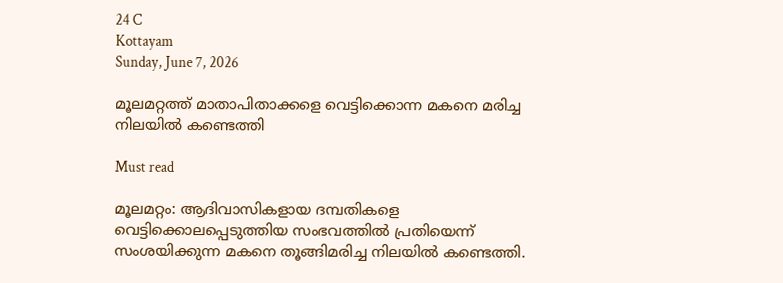24 C
Kottayam
Sunday, June 7, 2026

മൂലമറ്റത്ത് മാതാപിതാക്കളെ വെട്ടിക്കൊന്ന മകനെ മരിച്ച നിലയിൽ കണ്ടെത്തി

Must read

മൂലമറ്റം: ആദിവാസികളായ ദമ്പതികളെ വെട്ടിക്കൊലപ്പെടുത്തിയ സംഭവത്തിൽ പ്രതിയെന്ന് സംശയിക്കുന്ന മകനെ തൂങ്ങിമരിച്ച നിലയിൽ കണ്ടെത്തി.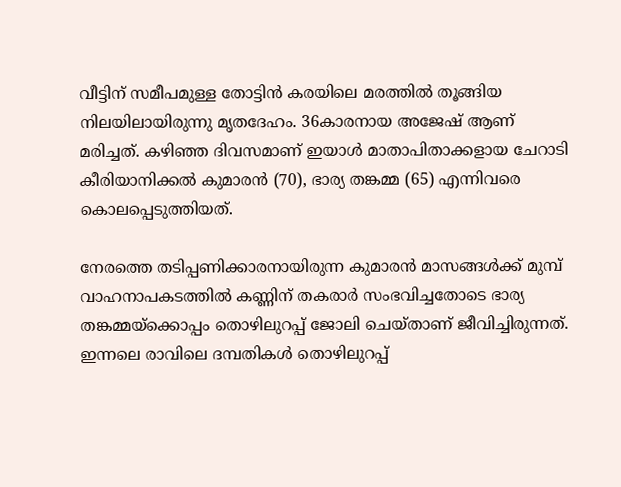വീട്ടിന് സമീപമുള്ള തോട്ടിൻ കരയിലെ മരത്തിൽ തൂങ്ങിയ നിലയിലായിരുന്നു മൃതദേഹം. 36കാരനായ അജേഷ് ആണ് മരിച്ചത്. കഴിഞ്ഞ ദിവസമാണ് ഇയാൾ മാതാപിതാക്കളായ ചേറാടി കീരിയാനിക്കൽ കുമാരൻ (70), ഭാര്യ തങ്കമ്മ (65) എന്നിവരെ കൊലപ്പെടുത്തിയത്.

നേരത്തെ തടിപ്പണിക്കാരനായിരുന്ന കുമാരൻ മാസങ്ങൾക്ക് മുമ്പ് വാഹനാപകടത്തിൽ കണ്ണിന് തകരാർ സംഭവിച്ചതോടെ ഭാര്യ തങ്കമ്മയ്ക്കൊപ്പം തൊഴിലുറപ്പ് ജോലി ചെയ്താണ് ജീവിച്ചിരുന്നത്. ഇന്നലെ രാവിലെ ദമ്പതികൾ തൊഴിലുറപ്പ്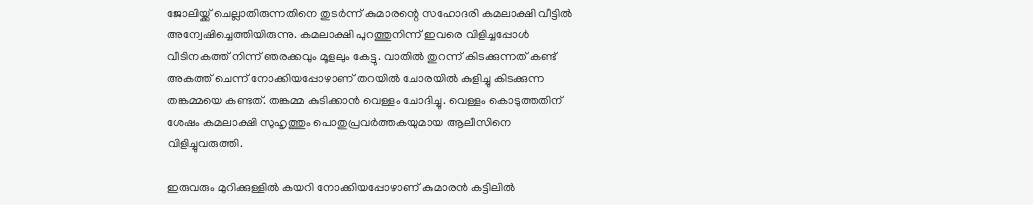ജോലിയ്ക്ക് ചെല്ലാതിരുന്നതിനെ തുടർന്ന് കുമാരന്റെ സഹോദരി കമലാക്ഷി വീട്ടിൽ അന്വേഷിച്ചെത്തിയിരുന്നു. കമലാക്ഷി പുറത്തുനിന്ന് ഇവരെ വിളിച്ചപ്പോൾ വീടിനകത്ത് നിന്ന് ഞരക്കവും മൂളലും കേട്ടു. വാതിൽ തുറന്ന് കിടക്കുന്നത് കണ്ട് അകത്ത് ചെന്ന് നോക്കിയപ്പോഴാണ് തറയിൽ ചോരയിൽ കുളിച്ചു കിടക്കുന്ന തങ്കമ്മയെ കണ്ടത്. തങ്കമ്മ കുടിക്കാൻ വെള്ളം ചോദിച്ചു. വെള്ളം കൊടുത്തതിന് ശേഷം കമലാക്ഷി സുഹൃത്തും പൊതുപ്രവർത്തകയുമായ ആലീസിനെ വിളിച്ചുവരുത്തി.

ഇരുവരും മുറിക്കുള്ളിൽ കയറി നോക്കിയപ്പോഴാണ് കുമാരൻ കട്ടിലിൽ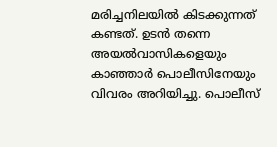മരിച്ചനിലയിൽ കിടക്കുന്നത് കണ്ടത്. ഉടൻ തന്നെ അയൽവാസികളെയും കാഞ്ഞാർ പൊലീസിനേയും വിവരം അറിയിച്ചു. പൊലീസ്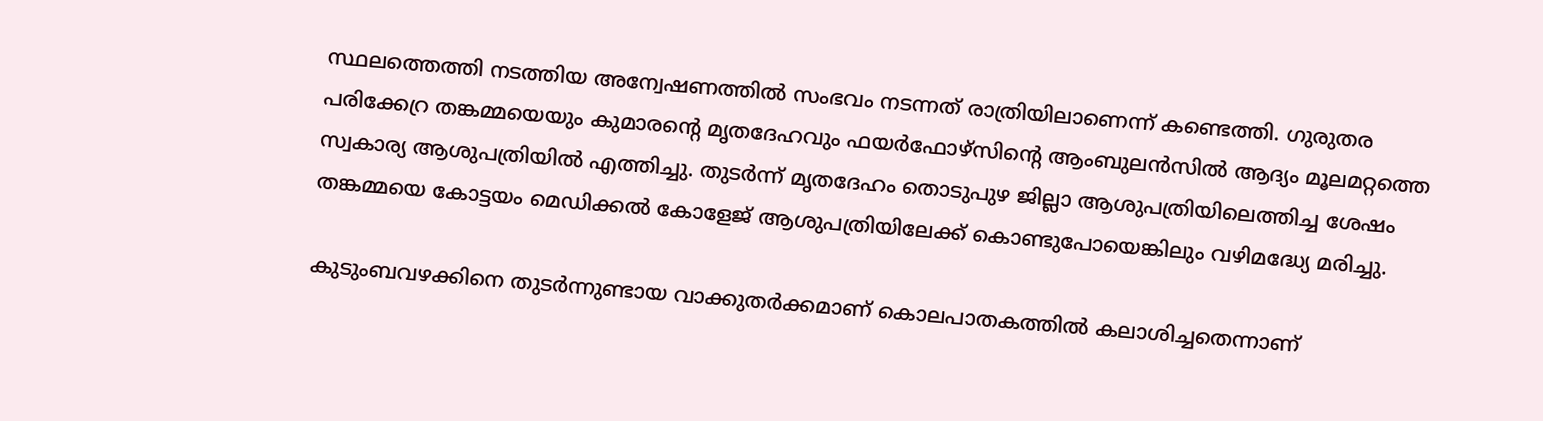സ്ഥലത്തെത്തി നടത്തിയ അന്വേഷണത്തിൽ സംഭവം നടന്നത് രാത്രിയിലാണെന്ന് കണ്ടെത്തി. ഗുരുതര പരിക്കേറ്ര തങ്കമ്മയെയും കുമാരന്റെ മൃതദേഹവും ഫയർഫോഴ്സിന്റെ ആംബുലൻസിൽ ആദ്യം മൂലമറ്റത്തെ സ്വകാര്യ ആശുപത്രിയിൽ എത്തിച്ചു. തുടർന്ന് മൃതദേഹം തൊടുപുഴ ജില്ലാ ആശുപത്രിയിലെത്തിച്ച ശേഷം തങ്കമ്മയെ കോട്ടയം മെഡിക്കൽ കോളേജ് ആശുപത്രിയിലേക്ക് കൊണ്ടുപോയെങ്കിലും വഴിമദ്ധ്യേ മരിച്ചു.

കുടുംബവഴക്കിനെ തുടർന്നുണ്ടായ വാക്കുതർക്കമാണ് കൊലപാതകത്തിൽ കലാശിച്ചതെന്നാണ്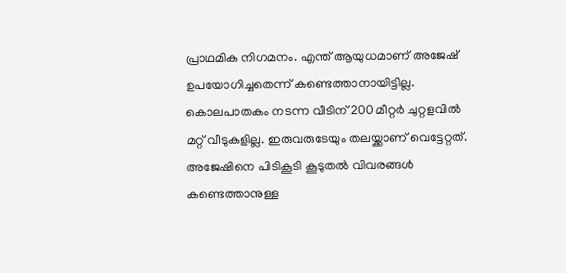പ്രാഥമിക നിഗമനം. എന്ത് ആയുധമാണ് അജേഷ് ഉപയോഗിച്ചതെന്ന് കണ്ടെത്താനായിട്ടില്ല. കൊലപാതകം നടന്ന വീടിന് 200 മീറ്റർ ചുറ്റളവിൽ മറ്റ് വീടുകളില്ല. ഇരുവരുടേയും തലയ്ക്കാണ് വെട്ടേറ്റത്. അജേഷിനെ പിടികൂടി കൂടുതൽ വിവരങ്ങൾ കണ്ടെത്താനുള്ള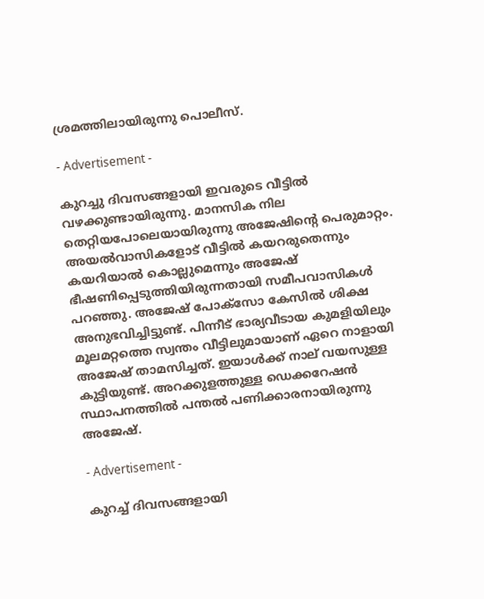ശ്രമത്തിലായിരുന്നു പൊലീസ്.

- Advertisement -

കുറച്ചു ദിവസങ്ങളായി ഇവരുടെ വീട്ടിൽ വഴക്കുണ്ടായിരുന്നു. മാനസിക നില തെറ്റിയപോലെയായിരുന്നു അജേഷിന്റെ പെരുമാറ്റം. അയൽവാസികളോട് വീട്ടിൽ കയറരുതെന്നും കയറിയാൽ കൊല്ലുമെന്നും അജേഷ് ഭീഷണിപ്പെടുത്തിയിരുന്നതായി സമീപവാസികൾ പറഞ്ഞു. അജേഷ് പോക്സോ കേസിൽ ശിക്ഷ അനുഭവിച്ചിട്ടുണ്ട്. പിന്നീട് ഭാര്യവീടായ കുമളിയിലും മൂലമറ്റത്തെ സ്വന്തം വീട്ടിലുമായാണ് ഏറെ നാളായി അജേഷ് താമസിച്ചത്. ഇയാൾക്ക് നാല് വയസുള്ള കുട്ടിയുണ്ട്. അറക്കുളത്തുള്ള ഡെക്കറേഷൻ സ്ഥാപനത്തിൽ പന്തൽ പണിക്കാരനായിരുന്നു അജേഷ്.

- Advertisement -

കുറച്ച് ദിവസങ്ങളായി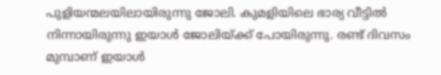പുളിയന്മലയിലായിരുന്നു ജോലി. കുമളിയിലെ ഭാര്യ വീട്ടിൽ നിന്നായിരുന്നു ഇയാൾ ജോലിയ്ക്ക് പോയിരുന്നു. രണ്ട് ദിവസം മുമ്പാണ് ഇയാൾ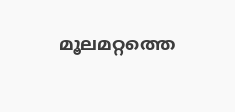മൂലമറ്റത്തെ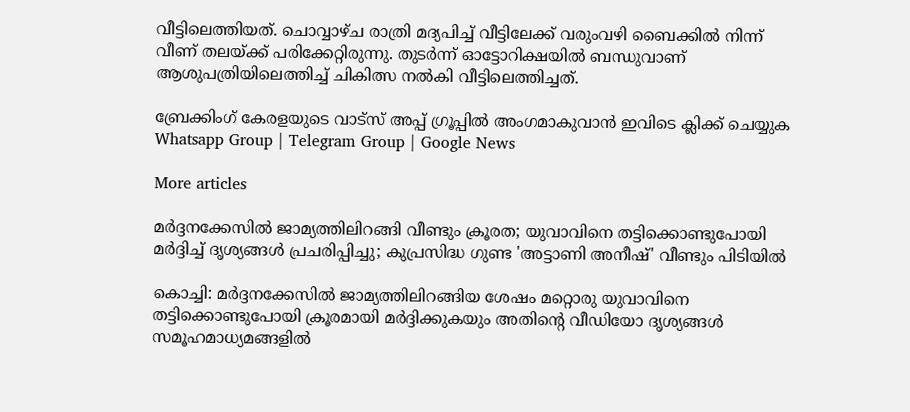വീട്ടിലെത്തിയത്. ചൊവ്വാഴ്ച രാത്രി മദ്യപിച്ച് വീട്ടിലേക്ക് വരുംവഴി ബൈക്കിൽ നിന്ന് വീണ് തലയ്ക്ക് പരിക്കേറ്റിരുന്നു. തുടർന്ന് ഓട്ടോറിക്ഷയിൽ ബന്ധുവാണ് ആശുപത്രിയിലെത്തിച്ച് ചികിത്സ നൽകി വീട്ടിലെത്തിച്ചത്.

ബ്രേക്കിംഗ് കേരളയുടെ വാട്സ് അപ്പ് ഗ്രൂപ്പിൽ അംഗമാകുവാൻ ഇവിടെ ക്ലിക്ക് ചെയ്യുക Whatsapp Group | Telegram Group | Google News

More articles

മർദ്ദനക്കേസിൽ ജാമ്യത്തിലിറങ്ങി വീണ്ടും ക്രൂരത; യുവാവിനെ തട്ടിക്കൊണ്ടുപോയി മർദ്ദിച്ച് ദൃശ്യങ്ങൾ പ്രചരിപ്പിച്ചു; കുപ്രസിദ്ധ ഗുണ്ട 'അട്ടാണി അനീഷ്' വീണ്ടും പിടിയിൽ

കൊച്ചി: മർദ്ദനക്കേസിൽ ജാമ്യത്തിലിറങ്ങിയ ശേഷം മറ്റൊരു യുവാവിനെ തട്ടിക്കൊണ്ടുപോയി ക്രൂരമായി മർദ്ദിക്കുകയും അതിന്റെ വീഡിയോ ദൃശ്യങ്ങൾ സമൂഹമാധ്യമങ്ങളിൽ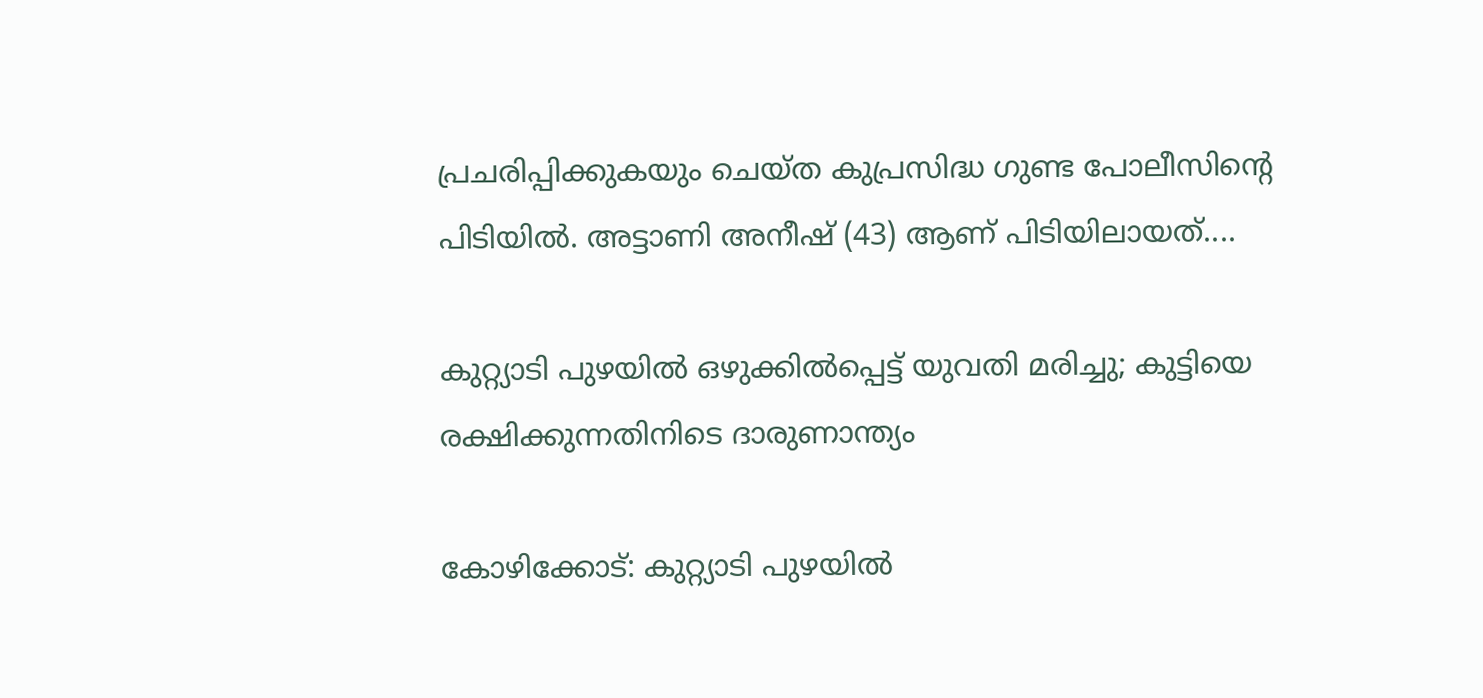പ്രചരിപ്പിക്കുകയും ചെയ്ത കുപ്രസിദ്ധ ഗുണ്ട പോലീസിന്റെ പിടിയിൽ. അട്ടാണി അനീഷ് (43) ആണ് പിടിയിലായത്....

കുറ്റ്യാടി പുഴയിൽ ഒഴുക്കിൽപ്പെട്ട് യുവതി മരിച്ചു; കുട്ടിയെ രക്ഷിക്കുന്നതിനിടെ ദാരുണാന്ത്യം

കോഴിക്കോട്: കുറ്റ്യാടി പുഴയിൽ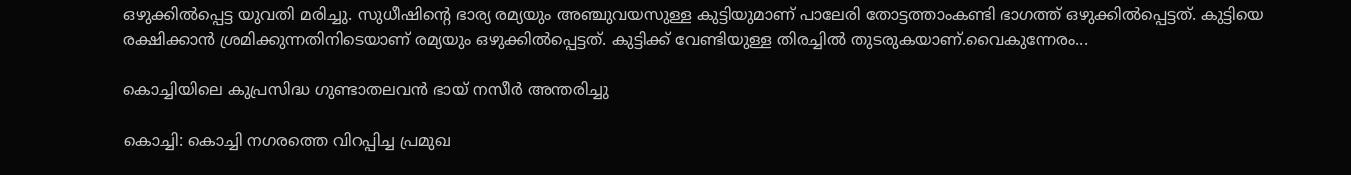ഒഴുക്കിൽപ്പെട്ട യുവതി മരിച്ചു. സുധീഷിന്റെ ഭാര്യ രമ്യയും അഞ്ചുവയസുള്ള കുട്ടിയുമാണ് പാലേരി തോട്ടത്താംകണ്ടി ഭാഗത്ത് ഒഴുക്കിൽപ്പെട്ടത്. കുട്ടിയെ രക്ഷിക്കാൻ ശ്രമിക്കുന്നതിനിടെയാണ് രമ്യയും ഒഴുക്കിൽപ്പെട്ടത്. കുട്ടിക്ക് വേണ്ടിയുള്ള തിരച്ചിൽ തുടരുകയാണ്.വൈകുന്നേരം...

കൊച്ചിയിലെ കുപ്രസിദ്ധ ഗുണ്ടാതലവൻ ഭായ് നസീർ അന്തരിച്ചു

കൊച്ചി: കൊച്ചി നഗരത്തെ വിറപ്പിച്ച പ്രമുഖ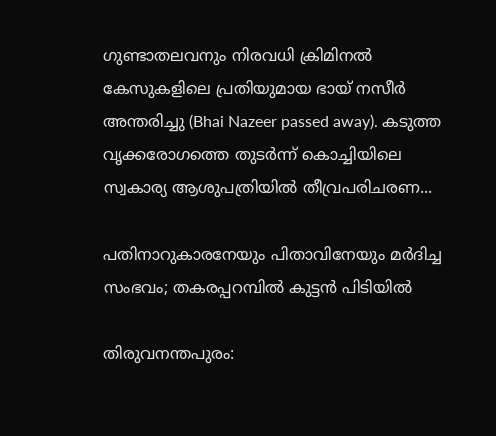ഗുണ്ടാതലവനും നിരവധി ക്രിമിനൽ കേസുകളിലെ പ്രതിയുമായ ഭായ് നസീർ അന്തരിച്ചു (Bhai Nazeer passed away). കടുത്ത വൃക്കരോഗത്തെ തുടർന്ന് കൊച്ചിയിലെ സ്വകാര്യ ആശുപത്രിയിൽ തീവ്രപരിചരണ...

പതിനാറുകാരനേയും പിതാവിനേയും മർദിച്ച സംഭവം; തകരപ്പറമ്പിൽ കുട്ടൻ പിടിയിൽ

തിരുവനന്തപുരം: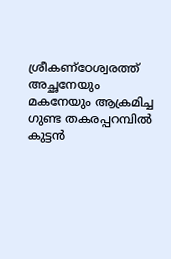ശ്രീകണ്ഠേശ്വരത്ത് അച്ഛനേയും മകനേയും ആക്രമിച്ച ഗുണ്ട തകരപ്പറമ്പിൽ കുട്ടൻ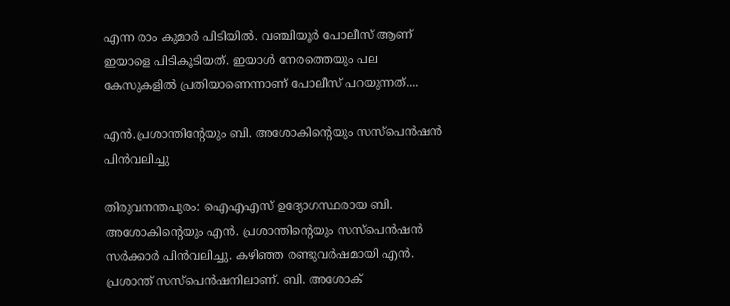എന്ന രാം കുമാർ പിടിയിൽ. വഞ്ചിയൂർ പോലീസ് ആണ് ഇയാളെ പിടികൂടിയത്. ഇയാൾ നേരത്തെയും പല കേസുകളിൽ പ്രതിയാണെന്നാണ് പോലീസ് പറയുന്നത്....

എൻ.പ്രശാന്തിന്റേയും ബി. അശോകിന്റെയും സസ്‌പെൻഷൻ പിൻവലിച്ചു

തിരുവനന്തപുരം: ഐഎഎസ് ഉദ്യോഗസ്ഥരായ ബി. അശോകിന്റെയും എൻ. പ്രശാന്തിന്റെയും സസ്പെൻഷൻ സർക്കാർ പിൻവലിച്ചു. കഴിഞ്ഞ രണ്ടുവർഷമായി എൻ. പ്രശാന്ത് സസ്പെൻഷനിലാണ്. ബി. അശോക്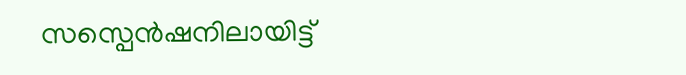സസ്പെൻഷനിലായിട്ട്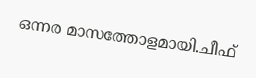ഒന്നര മാസത്തോളമായി.ചീഫ്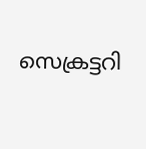സെക്രട്ടറി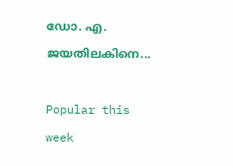ഡോ. എ. ജയതിലകിനെ...

Popular this week